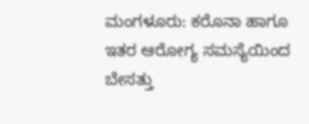ಮಂಗಳೂರು: ಕರೊನಾ ಹಾಗೂ ಇತರ ಆರೋಗ್ಯ ಸಮಸ್ಯೆಯಿಂದ ಬೇಸತ್ತು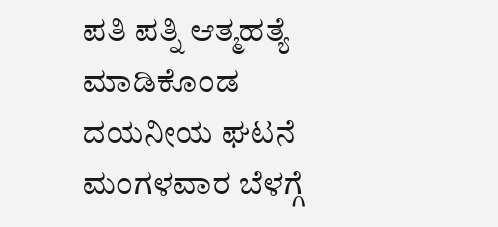ಪತಿ ಪತ್ನಿ ಆತ್ಮಹತ್ಯೆ ಮಾಡಿಕೊಂಡ ದಯನೀಯ ಘಟನೆ ಮಂಗಳವಾರ ಬೆಳಗ್ಗೆ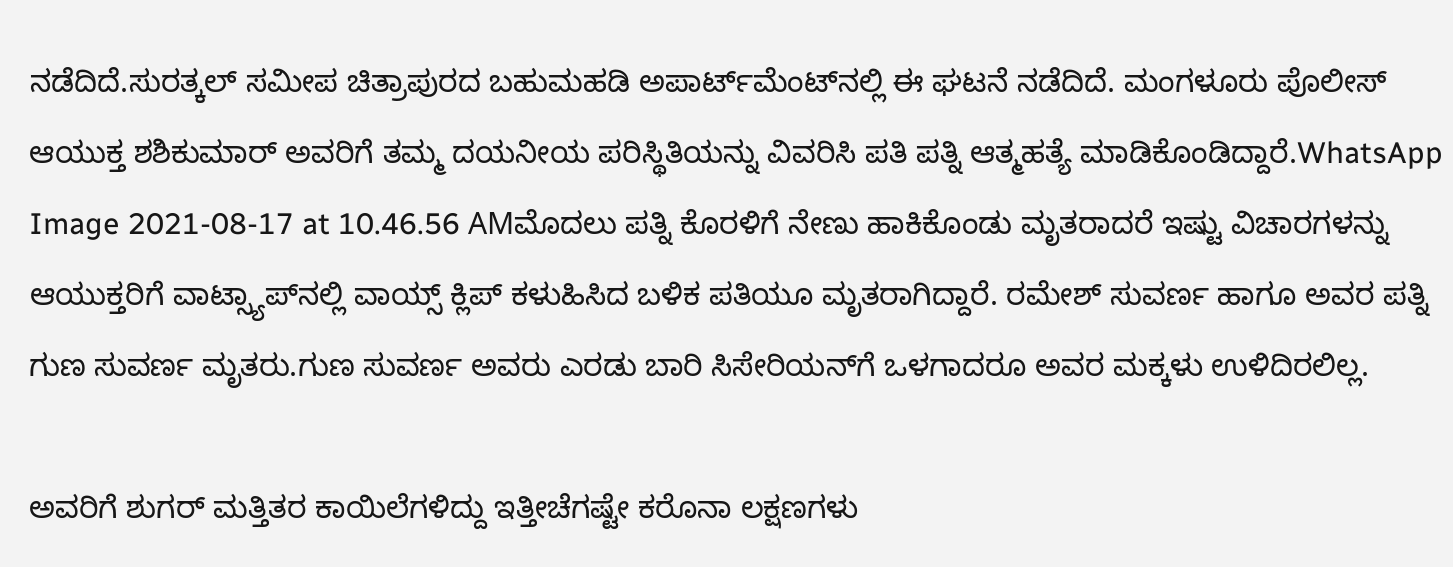ನಡೆದಿದೆ.ಸುರತ್ಕಲ್‌ ಸಮೀಪ ಚಿತ್ರಾಪುರದ ಬಹುಮಹಡಿ ಅಪಾರ್ಟ್‌ಮೆಂಟ್‌ನಲ್ಲಿ ಈ ಘಟನೆ ನಡೆದಿದೆ. ಮಂಗಳೂರು ಪೊಲೀಸ್‌ ಆಯುಕ್ತ ಶಶಿಕುಮಾರ್‌ ಅವರಿಗೆ ತಮ್ಮ ದಯನೀಯ ಪರಿಸ್ಥಿತಿಯನ್ನು ವಿವರಿಸಿ ಪತಿ ಪತ್ನಿ ಆತ್ಮಹತ್ಯೆ ಮಾಡಿಕೊಂಡಿದ್ದಾರೆ.WhatsApp Image 2021-08-17 at 10.46.56 AMಮೊದಲು ಪತ್ನಿ ಕೊರಳಿಗೆ ನೇಣು ಹಾಕಿಕೊಂಡು ಮೃತರಾದರೆ ಇಷ್ಟು ವಿಚಾರಗಳನ್ನು ಆಯುಕ್ತರಿಗೆ ವಾಟ್ಸ್ಯಾಪ್‌ನಲ್ಲಿ ವಾಯ್ಸ್‌ ಕ್ಲಿಪ್‌ ಕಳುಹಿಸಿದ ಬಳಿಕ ಪತಿಯೂ ಮೃತರಾಗಿದ್ದಾರೆ. ರಮೇಶ್‌ ಸುವರ್ಣ ಹಾಗೂ ಅವರ ಪತ್ನಿ ಗುಣ ಸುವರ್ಣ ಮೃತರು.ಗುಣ ಸುವರ್ಣ ಅವರು ಎರಡು ಬಾರಿ ಸಿಸೇರಿಯನ್‌ಗೆ ಒಳಗಾದರೂ ಅವರ ಮಕ್ಕಳು ಉಳಿದಿರಲಿಲ್ಲ.

ಅವರಿಗೆ ಶುಗರ್‌ ಮತ್ತಿತರ ಕಾಯಿಲೆಗಳಿದ್ದು ಇತ್ತೀಚೆಗಷ್ಟೇ ಕರೊನಾ ಲಕ್ಷಣಗಳು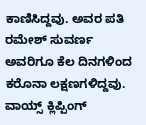ಕಾಣಿಸಿದ್ದವು. ಅವರ ಪತಿ ರಮೇಶ್‌ ಸುವರ್ಣ ಅವರಿಗೂ ಕೆಲ ದಿನಗಳಿಂದ ಕರೊನಾ ಲಕ್ಷಣಗಳಿದ್ದವು. ವಾಯ್ಸ್‌ ಕ್ಲಿಪ್ಪಿಂಗ್‌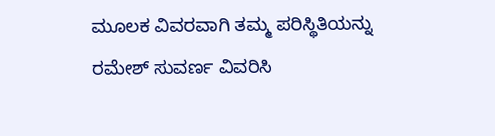ಮೂಲಕ ವಿವರವಾಗಿ ತಮ್ಮ ಪರಿಸ್ಥಿತಿಯನ್ನು ರಮೇಶ್‌ ಸುವರ್ಣ ವಿವರಿಸಿ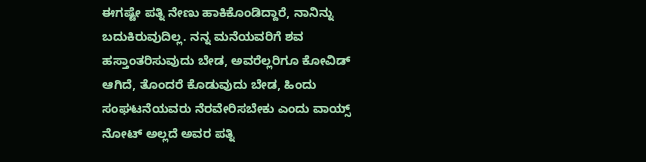ಈಗಷ್ಟೇ ಪತ್ನಿ ನೇಣು ಹಾಕಿಕೊಂಡಿದ್ದಾರೆ, ನಾನಿನ್ನು ಬದುಕಿರುವುದಿಲ್ಲ. ನನ್ನ ಮನೆಯವರಿಗೆ ಶವ ಹಸ್ತಾಂತರಿಸುವುದು ಬೇಡ, ಅವರೆಲ್ಲರಿಗೂ ಕೋವಿಡ್‌ ಆಗಿದೆ, ತೊಂದರೆ ಕೊಡುವುದು ಬೇಡ, ಹಿಂದು ಸಂಘಟನೆಯವರು ನೆರವೇರಿಸಬೇಕು ಎಂದು ವಾಯ್ಸ್‌ ನೋಟ್‌ ಅಲ್ಲದೆ ಅವರ ಪತ್ನಿ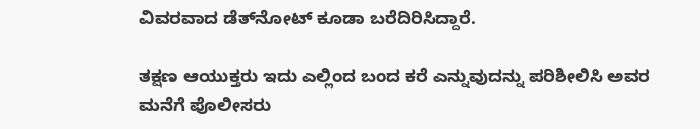ವಿವರವಾದ ಡೆತ್‌ನೋಟ್‌ ಕೂಡಾ ಬರೆದಿರಿಸಿದ್ದಾರೆ.

ತಕ್ಷಣ ಆಯುಕ್ತರು ಇದು ಎಲ್ಲಿಂದ ಬಂದ ಕರೆ ಎನ್ನುವುದನ್ನು ಪರಿಶೀಲಿಸಿ ಅವರ ಮನೆಗೆ ಪೊಲೀಸರು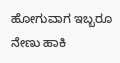ಹೋಗುವಾಗ ಇಬ್ಬರೂ ನೇಣು ಹಾಕಿ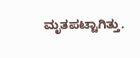ಮೃತಪಟ್ಟಾಗಿತ್ತು.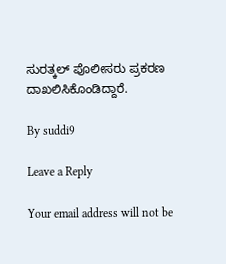ಸುರತ್ಕಲ್‌ ಪೊಲೀಸರು ಪ್ರಕರಣ ದಾಖಲಿಸಿಕೊಂಡಿದ್ದಾರೆ.

By suddi9

Leave a Reply

Your email address will not be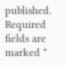published. Required fields are marked *